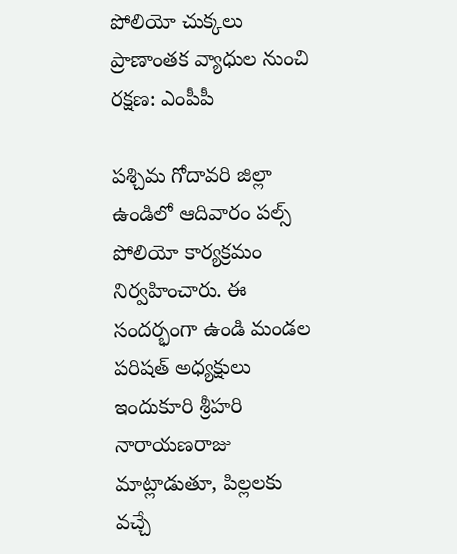పోలియో చుక్కలు ప్రాణాంతక వ్యాధుల నుంచి రక్షణ: ఎంపీపీ

పశ్చిమ గోదావరి జిల్లా ఉండిలో ఆదివారం పల్స్ పోలియో కార్యక్రమం నిర్వహించారు. ఈ సందర్భంగా ఉండి మండల పరిషత్ అధ్యక్షులు ఇందుకూరి శ్రీహరి నారాయణరాజు మాట్లాడుతూ, పిల్లలకు వచ్చే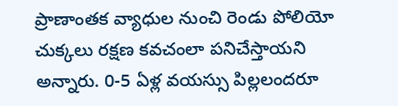ప్రాణాంతక వ్యాధుల నుంచి రెండు పోలియో చుక్కలు రక్షణ కవచంలా పనిచేస్తాయని అన్నారు. 0-5 ఏళ్ల వయస్సు పిల్లలందరూ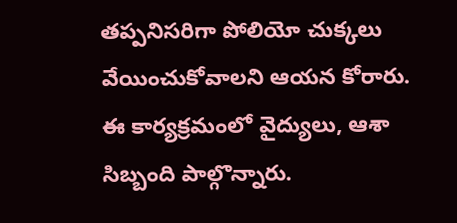తప్పనిసరిగా పోలియో చుక్కలు వేయించుకోవాలని ఆయన కోరారు. ఈ కార్యక్రమంలో వైద్యులు, ఆశా సిబ్బంది పాల్గొన్నారు.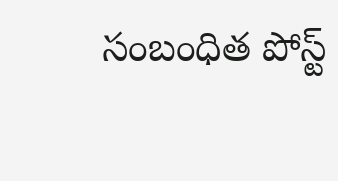సంబంధిత పోస్ట్